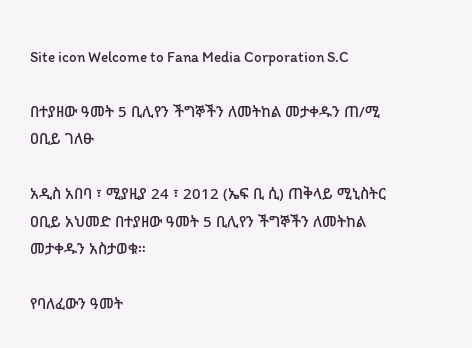Site icon Welcome to Fana Media Corporation S.C

በተያዘው ዓመት 5 ቢሊየን ችግኞችን ለመትከል መታቀዱን ጠ/ሚ ዐቢይ ገለፁ

አዲስ አበባ ፣ ሚያዚያ 24 ፣ 2012 (ኤፍ ቢ ሲ) ጠቅላይ ሚኒስትር ዐቢይ አህመድ በተያዘው ዓመት 5 ቢሊየን ችግኞችን ለመትከል መታቀዱን አስታወቁ።

የባለፈውን ዓመት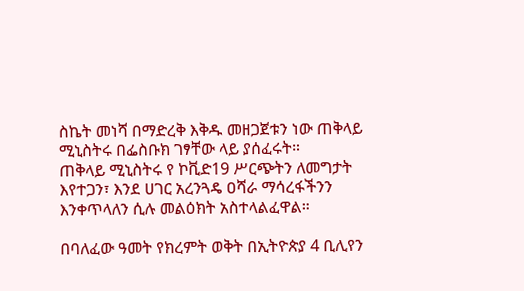ስኬት መነሻ በማድረቅ እቅዱ መዘጋጀቱን ነው ጠቅላይ ሚኒስትሩ በፌስቡክ ገፃቸው ላይ ያሰፈሩት።
ጠቅላይ ሚኒስትሩ የ ኮቪድ19 ሥርጭትን ለመግታት እየተጋን፣ እንደ ሀገር አረንጓዴ ዐሻራ ማሳረፋችንን እንቀጥላለን ሲሉ መልዕክት አስተላልፈዋል።

በባለፈው ዓመት የክረምት ወቅት በኢትዮጵያ 4 ቢሊየን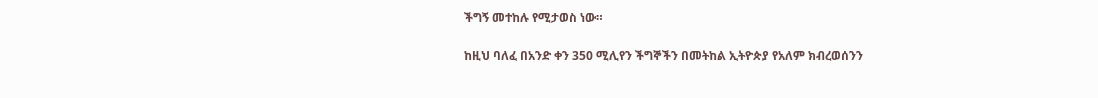ችግኝ መተከሉ የሚታወስ ነው።

ከዚህ ባለፈ በአንድ ቀን 350 ሚሊየን ችግኞችን በመትከል ኢትዮጵያ የአለም ክብረወሰንን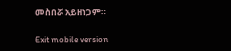መስበሯ አይዘነጋም።

Exit mobile version